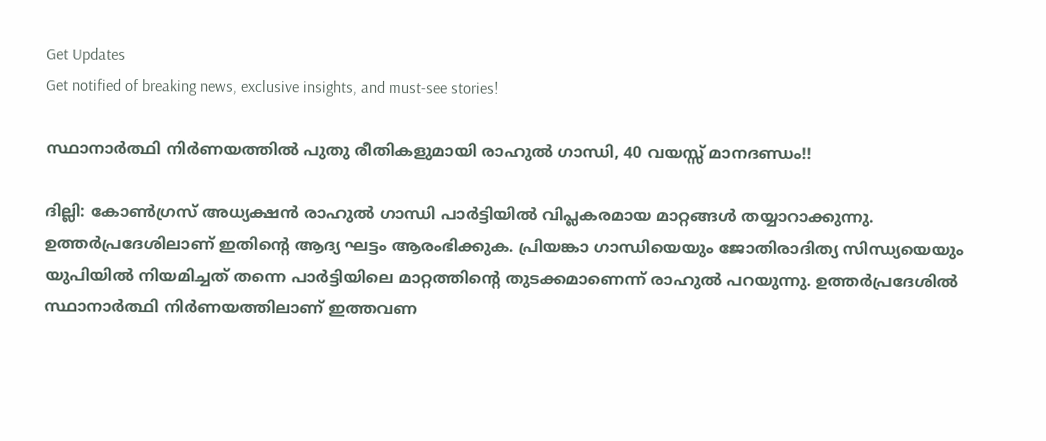Get Updates
Get notified of breaking news, exclusive insights, and must-see stories!

സ്ഥാനാര്‍ത്ഥി നിര്‍ണയത്തില്‍ പുതു രീതികളുമായി രാഹുല്‍ ഗാന്ധി, 40 വയസ്സ് മാനദണ്ഡം!!

ദില്ലി: കോണ്‍ഗ്രസ് അധ്യക്ഷന്‍ രാഹുല്‍ ഗാന്ധി പാര്‍ട്ടിയില്‍ വിപ്ലകരമായ മാറ്റങ്ങള്‍ തയ്യാറാക്കുന്നു. ഉത്തര്‍പ്രദേശിലാണ് ഇതിന്റെ ആദ്യ ഘട്ടം ആരംഭിക്കുക. പ്രിയങ്കാ ഗാന്ധിയെയും ജോതിരാദിത്യ സിന്ധ്യയെയും യുപിയില്‍ നിയമിച്ചത് തന്നെ പാര്‍ട്ടിയിലെ മാറ്റത്തിന്റെ തുടക്കമാണെന്ന് രാഹുല്‍ പറയുന്നു. ഉത്തര്‍പ്രദേശില്‍ സ്ഥാനാര്‍ത്ഥി നിര്‍ണയത്തിലാണ് ഇത്തവണ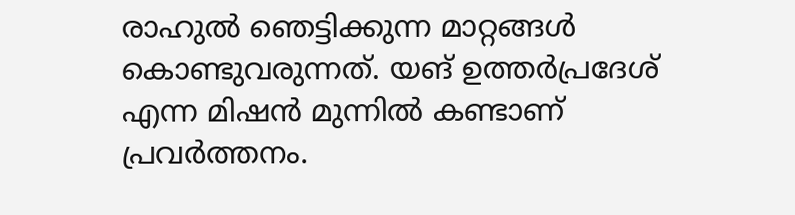രാഹുല്‍ ഞെട്ടിക്കുന്ന മാറ്റങ്ങള്‍ കൊണ്ടുവരുന്നത്. യങ് ഉത്തര്‍പ്രദേശ് എന്ന മിഷന്‍ മുന്നില്‍ കണ്ടാണ് പ്രവര്‍ത്തനം.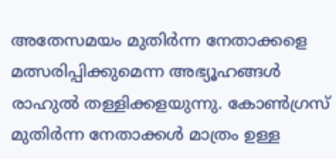അതേസമയം മുതിര്‍ന്ന നേതാക്കളെ മത്സരിപ്പിക്കുമെന്ന അഭ്യൂഹങ്ങള്‍ രാഹുല്‍ തള്ളിക്കളയുന്നു. കോണ്‍ഗ്രസ് മുതിര്‍ന്ന നേതാക്കള്‍ മാത്രം ഉള്ള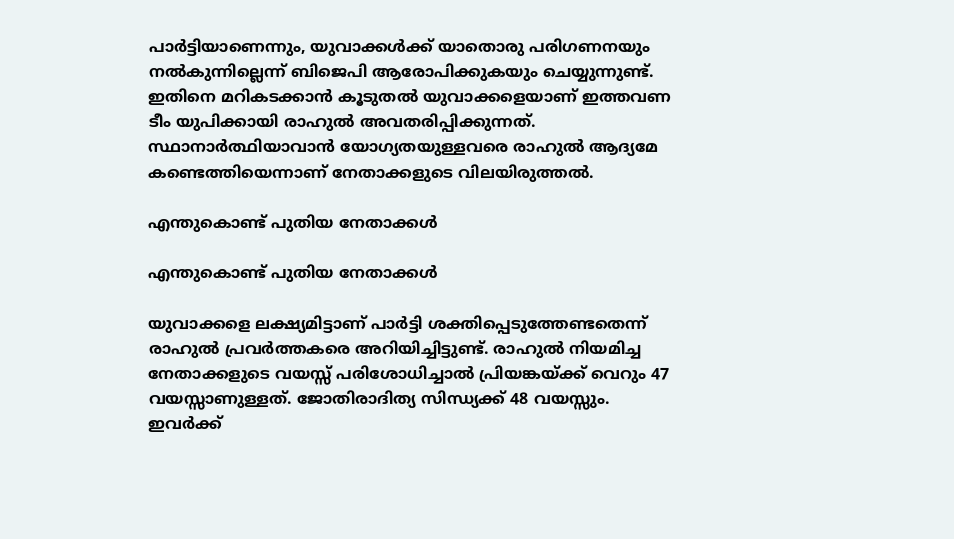പാര്‍ട്ടിയാണെന്നും, യുവാക്കള്‍ക്ക് യാതൊരു പരിഗണനയും നല്‍കുന്നില്ലെന്ന് ബിജെപി ആരോപിക്കുകയും ചെയ്യുന്നുണ്ട്. ഇതിനെ മറികടക്കാന്‍ കൂടുതല്‍ യുവാക്കളെയാണ് ഇത്തവണ ടീം യുപിക്കായി രാഹുല്‍ അവതരിപ്പിക്കുന്നത്. സ്ഥാനാര്‍ത്ഥിയാവാന്‍ യോഗ്യതയുള്ളവരെ രാഹുല്‍ ആദ്യമേ കണ്ടെത്തിയെന്നാണ് നേതാക്കളുടെ വിലയിരുത്തല്‍.

എന്തുകൊണ്ട് പുതിയ നേതാക്കള്‍

എന്തുകൊണ്ട് പുതിയ നേതാക്കള്‍

യുവാക്കളെ ലക്ഷ്യമിട്ടാണ് പാര്‍ട്ടി ശക്തിപ്പെടുത്തേണ്ടതെന്ന് രാഹുല്‍ പ്രവര്‍ത്തകരെ അറിയിച്ചിട്ടുണ്ട്. രാഹുല്‍ നിയമിച്ച നേതാക്കളുടെ വയസ്സ് പരിശോധിച്ചാല്‍ പ്രിയങ്കയ്ക്ക് വെറും 47 വയസ്സാണുള്ളത്. ജോതിരാദിത്യ സിന്ധ്യക്ക് 48 വയസ്സും. ഇവര്‍ക്ക്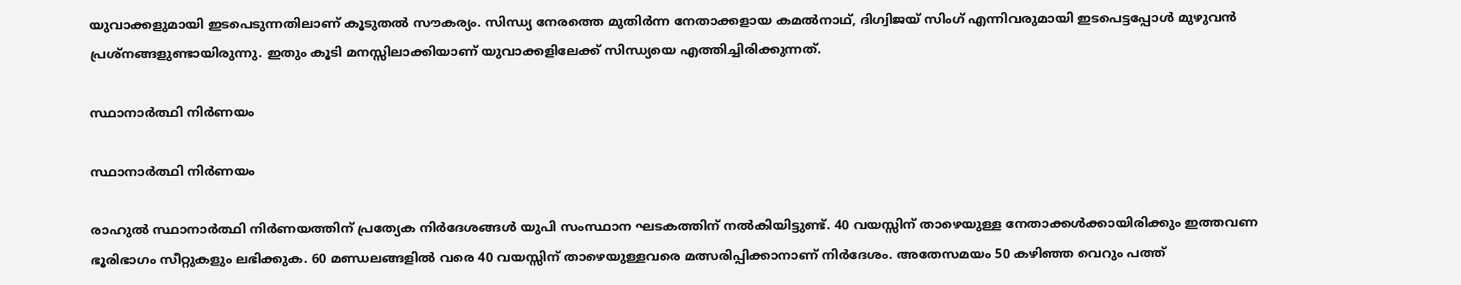യുവാക്കളുമായി ഇടപെടുന്നതിലാണ് കൂടുതല്‍ സൗകര്യം. സിന്ധ്യ നേരത്തെ മുതിര്‍ന്ന നേതാക്കളായ കമല്‍നാഥ്, ദിഗ്വിജയ് സിംഗ് എന്നിവരുമായി ഇടപെട്ടപ്പോള്‍ മുഴുവന്‍ പ്രശ്‌നങ്ങളുണ്ടായിരുന്നു. ഇതും കൂടി മനസ്സിലാക്കിയാണ് യുവാക്കളിലേക്ക് സിന്ധ്യയെ എത്തിച്ചിരിക്കുന്നത്.

സ്ഥാനാര്‍ത്ഥി നിര്‍ണയം

സ്ഥാനാര്‍ത്ഥി നിര്‍ണയം

രാഹുല്‍ സ്ഥാനാര്‍ത്ഥി നിര്‍ണയത്തിന് പ്രത്യേക നിര്‍ദേശങ്ങള്‍ യുപി സംസ്ഥാന ഘടകത്തിന് നല്‍കിയിട്ടുണ്ട്. 40 വയസ്സിന് താഴെയുള്ള നേതാക്കള്‍ക്കായിരിക്കും ഇത്തവണ ഭൂരിഭാഗം സീറ്റുകളും ലഭിക്കുക. 60 മണ്ഡലങ്ങളില്‍ വരെ 40 വയസ്സിന് താഴെയുള്ളവരെ മത്സരിപ്പിക്കാനാണ് നിര്‍ദേശം. അതേസമയം 50 കഴിഞ്ഞ വെറും പത്ത്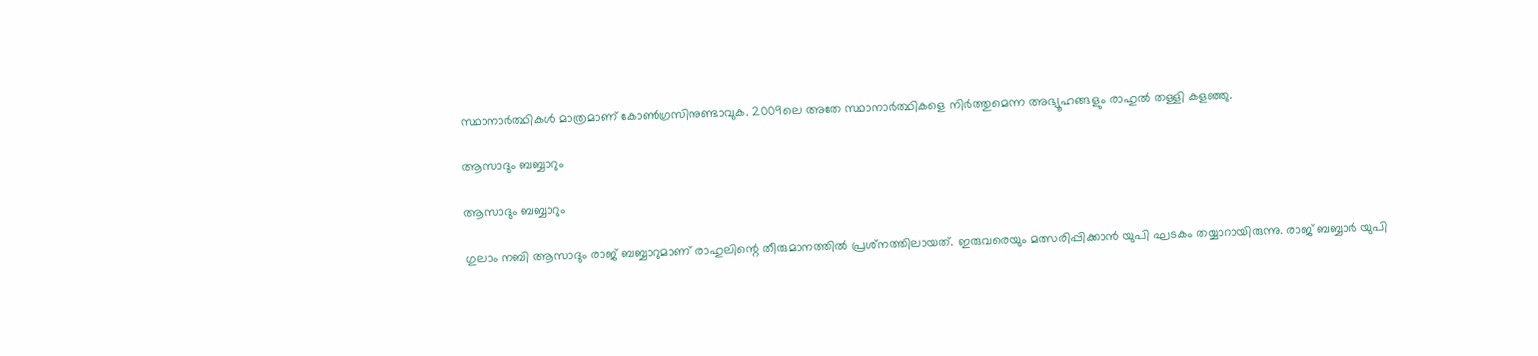സ്ഥാനാര്‍ത്ഥികള്‍ മാത്രമാണ് കോണ്‍ഗ്രസിനുണ്ടാവുക. 2009ലെ അതേ സ്ഥാനാര്‍ത്ഥികളെ നിര്‍ത്തുമെന്ന അഭ്യൂഹങ്ങളും രാഹുല്‍ തള്ളി കളഞ്ഞു.

ആസാദും ബബ്ബാറും

ആസാദും ബബ്ബാറും

ഗുലാം നബി ആസാദും രാജ് ബബ്ബാറുമാണ് രാഹുലിന്റെ തീരുമാനത്തില്‍ പ്രശ്‌നത്തിലായത്. ഇരുവരെയും മത്സരിപ്പിക്കാന്‍ യുപി ഘടകം തയ്യാറായിരുന്നു. രാജ് ബബ്ബാര്‍ യുപി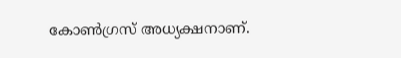കോണ്‍ഗ്രസ് അധ്യക്ഷനാണ്.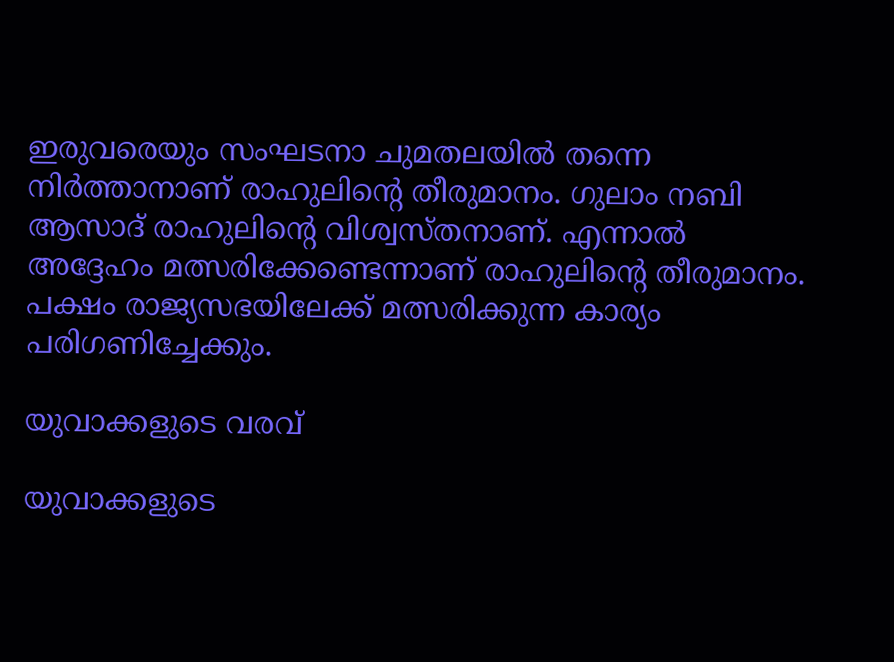ഇരുവരെയും സംഘടനാ ചുമതലയില്‍ തന്നെ നിര്‍ത്താനാണ് രാഹുലിന്റെ തീരുമാനം. ഗുലാം നബി ആസാദ് രാഹുലിന്റെ വിശ്വസ്തനാണ്. എന്നാല്‍ അദ്ദേഹം മത്സരിക്കേണ്ടെന്നാണ് രാഹുലിന്റെ തീരുമാനം. പക്ഷം രാജ്യസഭയിലേക്ക് മത്സരിക്കുന്ന കാര്യം പരിഗണിച്ചേക്കും.

യുവാക്കളുടെ വരവ്

യുവാക്കളുടെ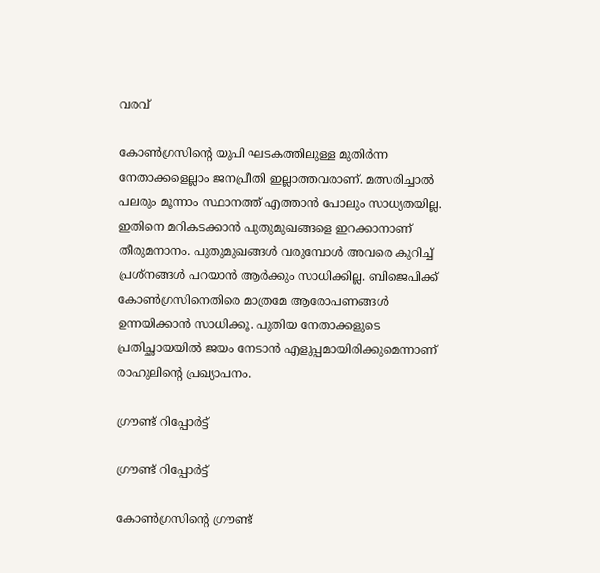വരവ്

കോണ്‍ഗ്രസിന്റെ യുപി ഘടകത്തിലുള്ള മുതിര്‍ന്ന നേതാക്കളെല്ലാം ജനപ്രീതി ഇല്ലാത്തവരാണ്. മത്സരിച്ചാല്‍ പലരും മൂന്നാം സ്ഥാനത്ത് എത്താന്‍ പോലും സാധ്യതയില്ല. ഇതിനെ മറികടക്കാന്‍ പുതുമുഖങ്ങളെ ഇറക്കാനാണ് തീരുമനാനം. പുതുമുഖങ്ങള്‍ വരുമ്പോള്‍ അവരെ കുറിച്ച് പ്രശ്‌നങ്ങള്‍ പറയാന്‍ ആര്‍ക്കും സാധിക്കില്ല. ബിജെപിക്ക് കോണ്‍ഗ്രസിനെതിരെ മാത്രമേ ആരോപണങ്ങള്‍ ഉന്നയിക്കാന്‍ സാധിക്കൂ. പുതിയ നേതാക്കളുടെ പ്രതിച്ഛായയില്‍ ജയം നേടാന്‍ എളുപ്പമായിരിക്കുമെന്നാണ് രാഹുലിന്റെ പ്രഖ്യാപനം.

ഗ്രൗണ്ട് റിപ്പോര്‍ട്ട്

ഗ്രൗണ്ട് റിപ്പോര്‍ട്ട്

കോണ്‍ഗ്രസിന്റെ ഗ്രൗണ്ട്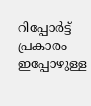റിപ്പോര്‍ട്ട് പ്രകാരം ഇപ്പോഴുള്ള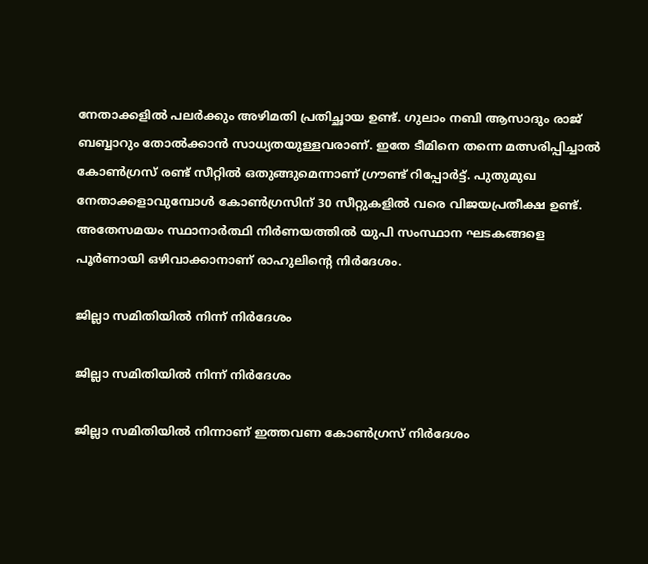നേതാക്കളില്‍ പലര്‍ക്കും അഴിമതി പ്രതിച്ഛായ ഉണ്ട്. ഗുലാം നബി ആസാദും രാജ് ബബ്ബാറും തോല്‍ക്കാന്‍ സാധ്യതയുള്ളവരാണ്. ഇതേ ടീമിനെ തന്നെ മത്സരിപ്പിച്ചാല്‍ കോണ്‍ഗ്രസ് രണ്ട് സീറ്റില്‍ ഒതുങ്ങുമെന്നാണ് ഗ്രൗണ്ട് റിപ്പോര്‍ട്ട്. പുതുമുഖ നേതാക്കളാവുമ്പോള്‍ കോണ്‍ഗ്രസിന് 30 സീറ്റുകളില്‍ വരെ വിജയപ്രതീക്ഷ ഉണ്ട്. അതേസമയം സ്ഥാനാര്‍ത്ഥി നിര്‍ണയത്തില്‍ യുപി സംസ്ഥാന ഘടകങ്ങളെ പൂര്‍ണായി ഒഴിവാക്കാനാണ് രാഹുലിന്റെ നിര്‍ദേശം.

ജില്ലാ സമിതിയില്‍ നിന്ന് നിര്‍ദേശം

ജില്ലാ സമിതിയില്‍ നിന്ന് നിര്‍ദേശം

ജില്ലാ സമിതിയില്‍ നിന്നാണ് ഇത്തവണ കോണ്‍ഗ്രസ് നിര്‍ദേശം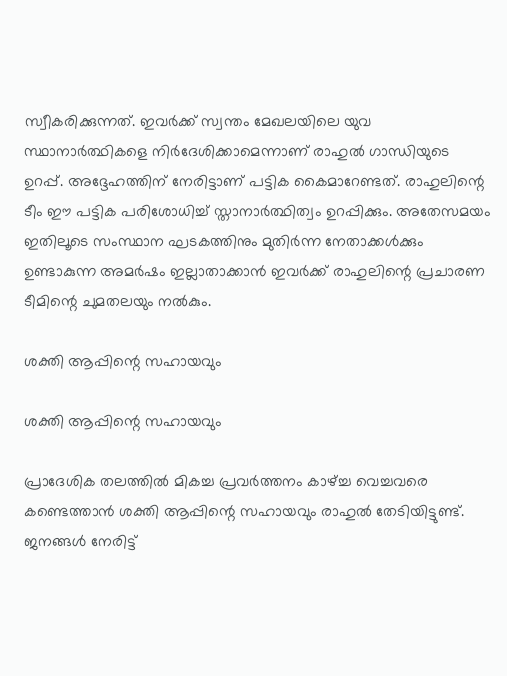സ്വീകരിക്കുന്നത്. ഇവര്‍ക്ക് സ്വന്തം മേഖലയിലെ യുവ സ്ഥാനാര്‍ത്ഥികളെ നിര്‍ദേശിക്കാമെന്നാണ് രാഹുല്‍ ഗാന്ധിയുടെ ഉറപ്പ്. അദ്ദേഹത്തിന് നേരിട്ടാണ് പട്ടിക കൈമാറേണ്ടത്. രാഹുലിന്റെ ടീം ഈ പട്ടിക പരിശോധിച്ച് സ്താനാര്‍ത്ഥിത്വം ഉറപ്പിക്കും. അതേസമയം ഇതിലൂടെ സംസ്ഥാന ഘടകത്തിനും മുതിര്‍ന്ന നേതാക്കള്‍ക്കും ഉണ്ടാകുന്ന അമര്‍ഷം ഇല്ലാതാക്കാന്‍ ഇവര്‍ക്ക് രാഹുലിന്റെ പ്രചാരണ ടീമിന്റെ ചുമതലയും നല്‍കും.

ശക്തി ആപ്പിന്റെ സഹായവും

ശക്തി ആപ്പിന്റെ സഹായവും

പ്രാദേശിക തലത്തില്‍ മികച്ച പ്രവര്‍ത്തനം കാഴ്ച്ച വെച്ചവരെ കണ്ടെത്താന്‍ ശക്തി ആപ്പിന്റെ സഹായവും രാഹുല്‍ തേടിയിട്ടുണ്ട്. ജനങ്ങള്‍ നേരിട്ട്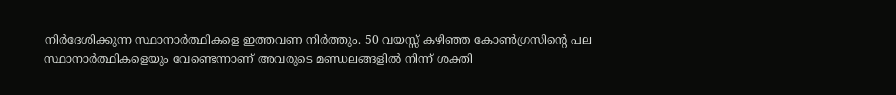നിര്‍ദേശിക്കുന്ന സ്ഥാനാര്‍ത്ഥികളെ ഇത്തവണ നിര്‍ത്തും. 50 വയസ്സ് കഴിഞ്ഞ കോണ്‍ഗ്രസിന്റെ പല സ്ഥാനാര്‍ത്ഥികളെയും വേണ്ടെന്നാണ് അവരുടെ മണ്ഡലങ്ങളില്‍ നിന്ന് ശക്തി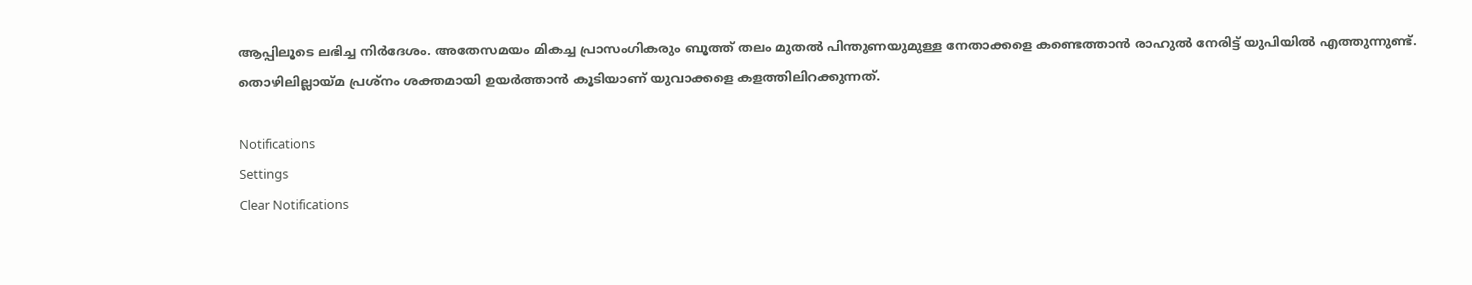ആപ്പിലൂടെ ലഭിച്ച നിര്‍ദേശം. അതേസമയം മികച്ച പ്രാസംഗികരും ബൂത്ത് തലം മുതല്‍ പിന്തുണയുമുള്ള നേതാക്കളെ കണ്ടെത്താന്‍ രാഹുല്‍ നേരിട്ട് യുപിയില്‍ എത്തുന്നുണ്ട്. തൊഴിലില്ലായ്മ പ്രശ്‌നം ശക്തമായി ഉയര്‍ത്താന്‍ കൂടിയാണ് യുവാക്കളെ കളത്തിലിറക്കുന്നത്.

Notifications
Settings
Clear Notifications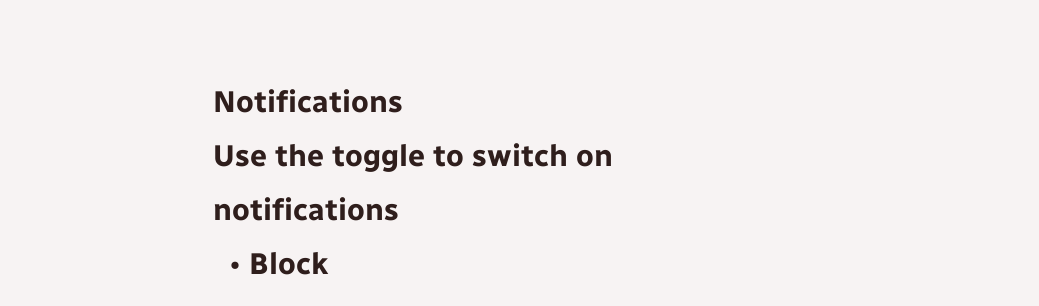Notifications
Use the toggle to switch on notifications
  • Block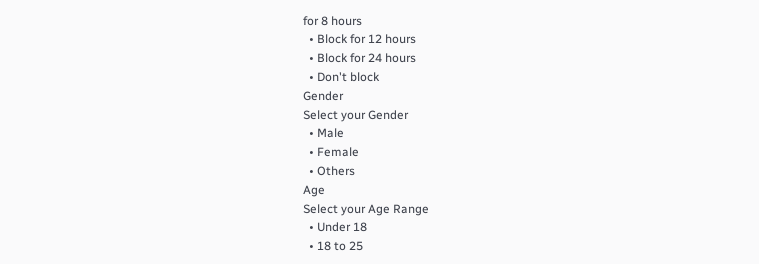for 8 hours
  • Block for 12 hours
  • Block for 24 hours
  • Don't block
Gender
Select your Gender
  • Male
  • Female
  • Others
Age
Select your Age Range
  • Under 18
  • 18 to 25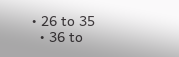• 26 to 35
  • 36 to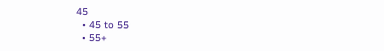45
  • 45 to 55
  • 55+